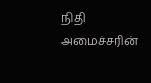நிதி அமைச்சரின்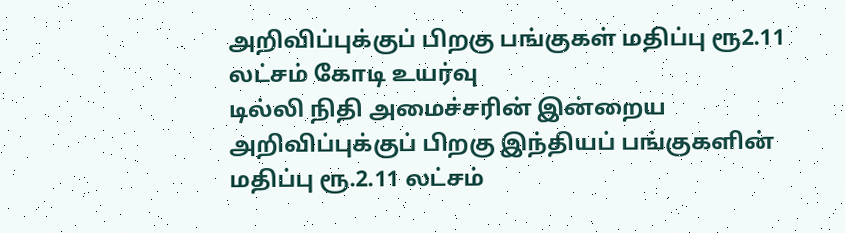அறிவிப்புக்குப் பிறகு பங்குகள் மதிப்பு ரூ2.11 லட்சம் கோடி உயர்வு
டில்லி நிதி அமைச்சரின் இன்றைய அறிவிப்புக்குப் பிறகு இந்தியப் பங்குகளின் மதிப்பு ரூ.2.11 லட்சம்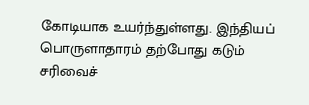கோடியாக உயர்ந்துள்ளது. இந்தியப் பொருளாதாரம் தற்போது கடும் சரிவைச்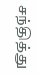சந்தித்து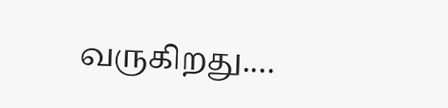வருகிறது.…